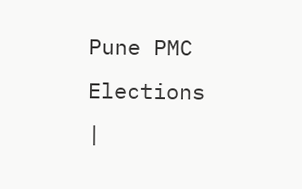Pune PMC Elections |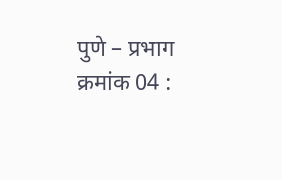पुणे – प्रभाग क्रमांक 04 :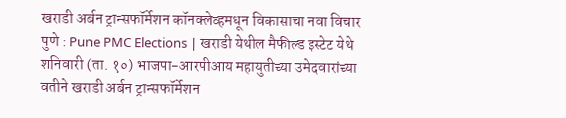खराडी अर्बन ट्रान्सफॉर्मेशन कॉनक्लेव्हमधून विकासाचा नवा विचार
पुणे : Pune PMC Elections | खराडी येथील मैफील्ड इस्टेट येथे शनिवारी (ता. १०) भाजपा-आरपीआय महायुतीच्या उमेदवारांच्या वतीने खराडी अर्बन ट्रान्सफॉर्मेशन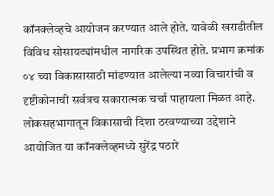कॉनक्लेव्हचे आयोजन करण्यात आले होते. यावेळी खराडीतील विविध सोसायट्यांमधील नागरिक उपस्थित होते. प्रभाग क्रमांक ०४ च्या विकासासाठी मांडण्यात आलेल्या नव्या विचारांची व दृष्टीकोनाची सर्वत्रच सकारात्मक चर्चा पाहायला मिळत आहे.
लोकसहभागातून विकासाची दिशा ठरवण्याच्या उद्देशाने आयोजित या कॉनक्लेव्हमध्ये सुरेंद्र पठारे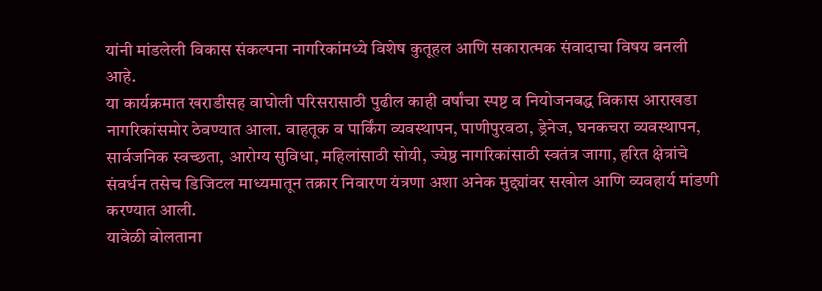यांनी मांडलेली विकास संकल्पना नागरिकांमध्ये विशेष कुतूहल आणि सकारात्मक संवादाचा विषय बनली आहे.
या कार्यक्रमात खराडीसह वाघोली परिसरासाठी पुढील काही वर्षांचा स्पष्ट व नियोजनबद्ध विकास आराखडा नागरिकांसमोर ठेवण्यात आला. वाहतूक व पार्किंग व्यवस्थापन, पाणीपुरवठा, ड्रेनेज, घनकचरा व्यवस्थापन, सार्वजनिक स्वच्छता, आरोग्य सुविधा, महिलांसाठी सोयी, ज्येष्ठ नागरिकांसाठी स्वतंत्र जागा, हरित क्षेत्रांचे संवर्धन तसेच डिजिटल माध्यमातून तक्रार निवारण यंत्रणा अशा अनेक मुद्द्यांवर सखोल आणि व्यवहार्य मांडणी करण्यात आली.
यावेळी बोलताना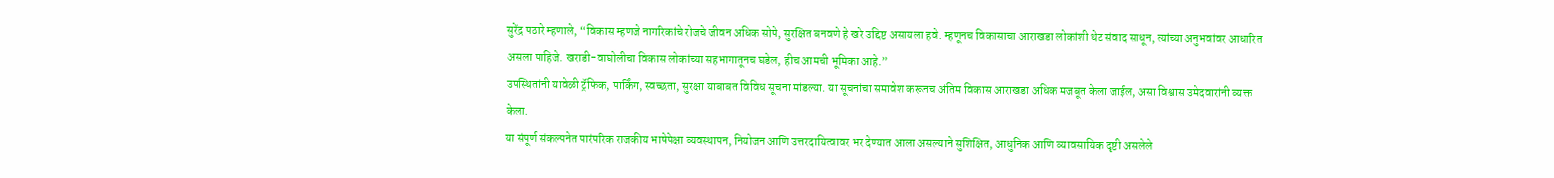सुरेंद्र पठारे म्हणाले, “विकास म्हणजे नागरिकांचे रोजचे जीवन अधिक सोपे, सुरक्षित बनवणे हे खरे उद्दिष्ट असायला हवे. म्हणूनच विकासाचा आराखडा लोकांशी थेट संवाद साधून, त्यांच्या अनुभवांवर आधारित असला पाहिजे. खराडी-वाघोलीचा विकास लोकांच्या सहभागातूनच घडेल, हीच आमची भूमिका आहे.”
उपस्थितांनी यावेळी ट्रॅफिक, पार्किंग, स्वच्छता, सुरक्षा याबाबत विविध सूचना मांडल्या. या सूचनांचा समावेश करूनच अंतिम विकास आराखडा अधिक मजबूत केला जाईल, असा विश्वास उमेदवारांनी व्यक्त केला.
या संपूर्ण संकल्पनेत पारंपरिक राजकीय भाषेपेक्षा व्यवस्थापन, नियोजन आणि उत्तरदायित्वावर भर देण्यात आला असल्याने सुशिक्षित, आधुनिक आणि व्यावसायिक दृष्टी असलेले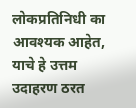लोकप्रतिनिधी का आवश्यक आहेत, याचे हे उत्तम उदाहरण ठरत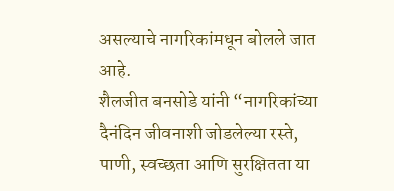असल्याचे नागरिकांमधून बोलले जात आहे.
शैलजीत बनसोडे यांनी “नागरिकांच्या दैनंदिन जीवनाशी जोडलेल्या रस्ते, पाणी, स्वच्छता आणि सुरक्षितता या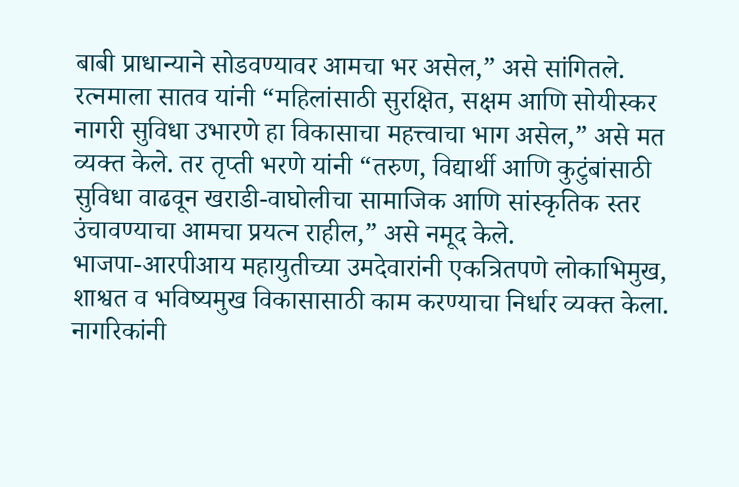बाबी प्राधान्याने सोडवण्यावर आमचा भर असेल,” असे सांगितले. रत्नमाला सातव यांनी “महिलांसाठी सुरक्षित, सक्षम आणि सोयीस्कर नागरी सुविधा उभारणे हा विकासाचा महत्त्वाचा भाग असेल,” असे मत व्यक्त केले. तर तृप्ती भरणे यांनी “तरुण, विद्यार्थी आणि कुटुंबांसाठी सुविधा वाढवून खराडी-वाघोलीचा सामाजिक आणि सांस्कृतिक स्तर उंचावण्याचा आमचा प्रयत्न राहील,” असे नमूद केले.
भाजपा-आरपीआय महायुतीच्या उमदेवारांनी एकत्रितपणे लोकाभिमुख, शाश्वत व भविष्यमुख विकासासाठी काम करण्याचा निर्धार व्यक्त केला. नागरिकांनी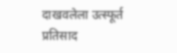दाखवलेला उत्स्फूर्त प्रतिसाद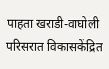पाहता खराडी-वाघोली परिसरात विकासकेंद्रित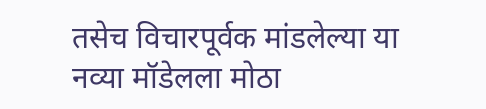तसेच विचारपूर्वक मांडलेल्या या नव्या मॉडेलला मोठा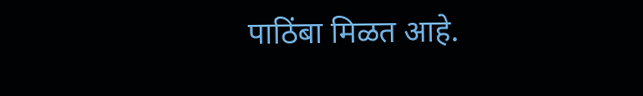पाठिंबा मिळत आहे.